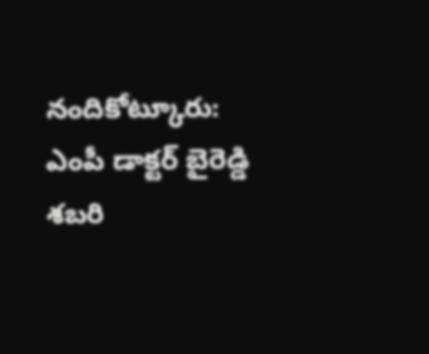నందికోట్కూరు: ఎంపీ డాక్టర్ బైరెడ్డి శబరి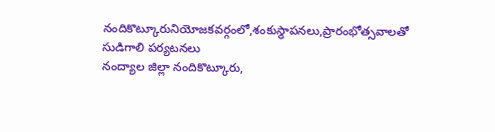నందికొట్కూరునియోజకవర్గంలో,శంకుస్థాపనలు,ప్రారంభోత్సవాలతో సుడిగాలి పర్యటనలు
నంద్యాల జిల్లా నందికొట్కూరు,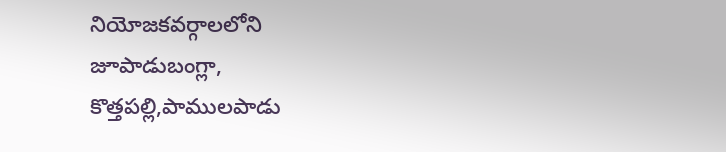నియోజకవర్గాలలోని జూపాడుబంగ్లా, కొత్తపల్లి,పాములపాడు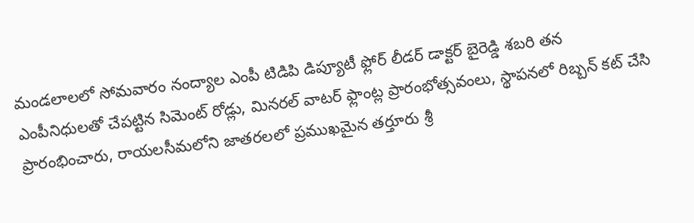మండలాలలో సోమవారం నంద్యాల ఎంపీ టిడిపి డిప్యూటీ ఫ్లోర్ లీడర్ డాక్టర్ బైరెడ్డి శబరి తన ఎంపీనిధులతో చేపట్టిన సిమెంట్ రోడ్లు, మినరల్ వాటర్ ఫ్లాంట్ల ప్రారంభోత్సవంలు, స్థాపనలో రిబ్బన్ కట్ చేసి ప్రారంభించారు, రాయలసీమలోని జాతరలలో ప్రముఖమైన తర్తూరు శ్రీ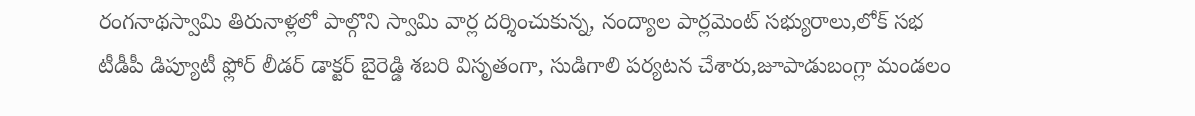రంగనాథస్వామి తిరునాళ్లలో పాల్గొని స్వామి వార్ల దర్శించుకున్న, నంద్యాల పార్లమెంట్ సభ్యురాలు,లోక్ సభ టీడీపీ డిప్యూటీ ఫ్లోర్ లీడర్ డాక్టర్ బైరెడ్డి శబరి విసృతంగా, సుడిగాలి పర్యటన చేశారు,జూపాడుబంగ్లా మండలం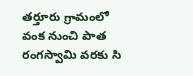తర్తూరు గ్రామంలో వంక నుంచి పాత రంగస్వామి వరకు సి